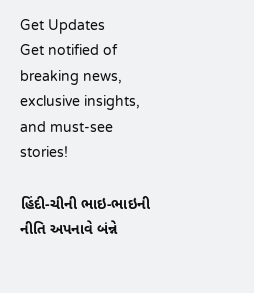Get Updates
Get notified of breaking news, exclusive insights, and must-see stories!

હિંદી-ચીની ભાઇ-ભાઇની નીતિ અપનાવે બંન્ને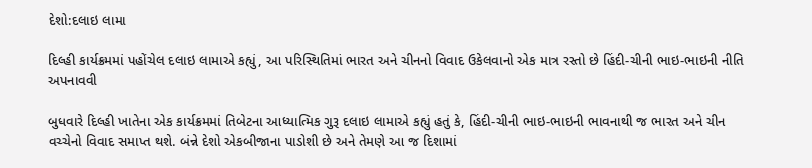દેશો:દલાઇ લામા

દિલ્હી કાર્યક્રમમાં પહોંચેલ દલાઇ લામાએ કહ્યું, આ પરિસ્થિતિમાં ભારત અને ચીનનો વિવાદ ઉકેલવાનો એક માત્ર રસ્તો છે હિંદી-ચીની ભાઇ-ભાઇની નીતિ અપનાવવી

બુધવારે દિલ્હી ખાતેના એક કાર્યક્રમમાં તિબેટના આધ્યાત્મિક ગુરૂ દલાઇ લામાએ કહ્યું હતું કે, હિંદી-ચીની ભાઇ-ભાઇની ભાવનાથી જ ભારત અને ચીન વચ્ચેનો વિવાદ સમાપ્ત થશે. બંન્ને દેશો એકબીજાના પાડોશી છે અને તેમણે આ જ દિશામાં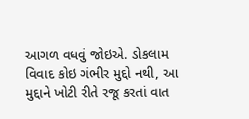આગળ વધવું જોઇએ. ડોકલામ વિવાદ કોઇ ગંભીર મુદ્દો નથી, આ મુદ્દાને ખોટી રીતે રજૂ કરતાં વાત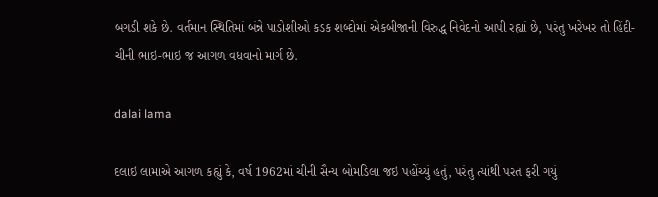બગડી શકે છે. વર્તમાન સ્થિતિમાં બંન્ને પાડોશીઓ કડક શબ્દોમાં એકબીજાની વિરુદ્ધ નિવેદનો આપી રહ્યાં છે, પરંતુ ખરેખર તો હિંદી-ચીની ભાઇ-ભાઇ જ આગળ વધવાનો માર્ગ છે.

dalai lama

દલાઇ લામાએ આગળ કહ્યું કે, વર્ષ 1962માં ચીની સૈન્ય બોમડિલા જઇ પહોંચ્યું હતું, પરંતુ ત્યાંથી પરત ફરી ગયું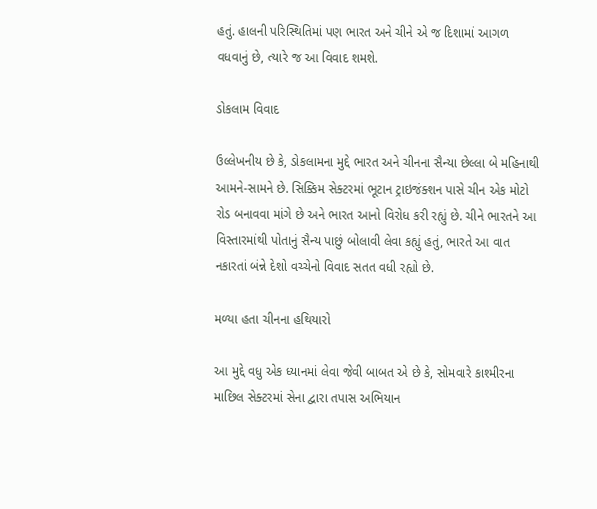હતું. હાલની પરિસ્થિતિમાં પણ ભારત અને ચીને એ જ દિશામાં આગળ વધવાનું છે, ત્યારે જ આ વિવાદ શમશે.

ડોકલામ વિવાદ

ઉલ્લેખનીય છે કે, ડોકલામના મુદ્દે ભારત અને ચીનના સૈન્યા છેલ્લા બે મહિનાથી આમને-સામને છે. સિક્કિમ સેક્ટરમાં ભૂટાન ટ્રાઇજંક્શન પાસે ચીન એક મોટો રોડ બનાવવા માંગે છે અને ભારત આનો વિરોધ કરી રહ્યું છે. ચીને ભારતને આ વિસ્તારમાંથી પોતાનું સૈન્ય પાછું બોલાવી લેવા કહ્યું હતું, ભારતે આ વાત નકારતાં બંન્ને દેશો વચ્ચેનો વિવાદ સતત વધી રહ્યો છે.

મળ્યા હતા ચીનના હથિયારો

આ મુદ્દે વધુ એક ધ્યાનમાં લેવા જેવી બાબત એ છે કે, સોમવારે કાશ્મીરના માછિલ સેક્ટરમાં સેના દ્વારા તપાસ અભિયાન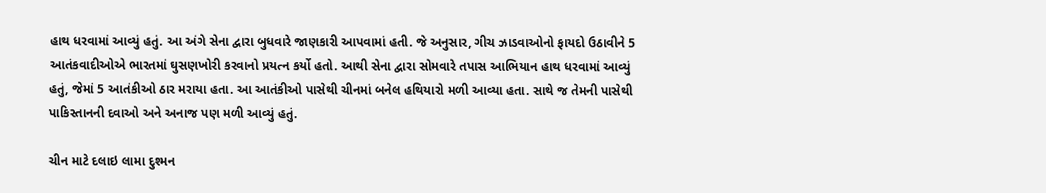હાથ ધરવામાં આવ્યું હતું. આ અંગે સેના દ્વારા બુધવારે જાણકારી આપવામાં હતી. જે અનુસાર, ગીચ ઝાડવાઓનો ફાયદો ઉઠાવીને 5 આતંકવાદીઓએ ભારતમાં ઘુસણખોરી કરવાનો પ્રયત્ન કર્યો હતો. આથી સેના દ્વારા સોમવારે તપાસ આભિયાન હાથ ધરવામાં આવ્યું હતું, જેમાં 5 આતંકીઓ ઠાર મરાયા હતા. આ આતંકીઓ પાસેથી ચીનમાં બનેલ હથિયારો મળી આવ્યા હતા. સાથે જ તેમની પાસેથી પાકિસ્તાનની દવાઓ અને અનાજ પણ મળી આવ્યું હતું.

ચીન માટે દલાઇ લામા દુશ્મન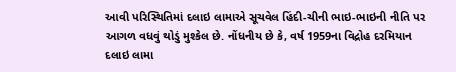આવી પરિસ્થિતિમાં દલાઇ લામાએ સૂચવેલ હિંદી-ચીની ભાઇ-ભાઇની નીતિ પર આગળ વધવું થોડું મુશ્કેલ છે. નોંધનીય છે કે, વર્ષ 1959ના વિદ્રોહ દરમિયાન દલાઇ લામા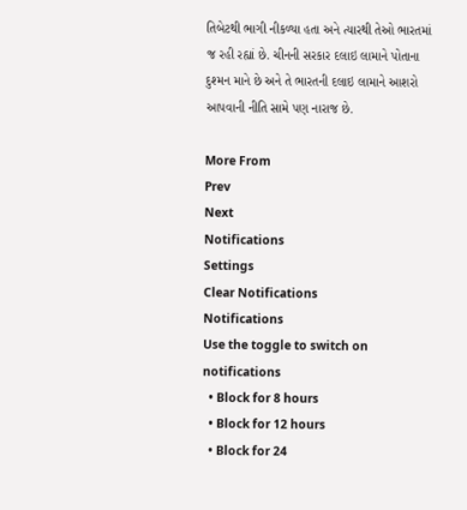તિબેટથી ભાગી નીકળ્યા હતા અને ત્યારથી તેઓ ભારતમાં જ રહી રહ્યાં છે. ચીનની સરકાર દલાઇ લામાને પોતાના દુશ્મન માને છે અને તે ભારતની દલાઇ લામાને આશરો આપવાની નીતિ સામે પણ નારાજ છે.

More From
Prev
Next
Notifications
Settings
Clear Notifications
Notifications
Use the toggle to switch on notifications
  • Block for 8 hours
  • Block for 12 hours
  • Block for 24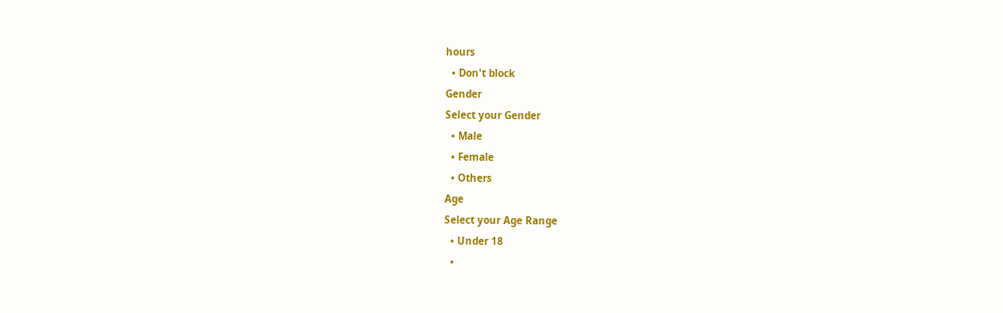hours
  • Don't block
Gender
Select your Gender
  • Male
  • Female
  • Others
Age
Select your Age Range
  • Under 18
  •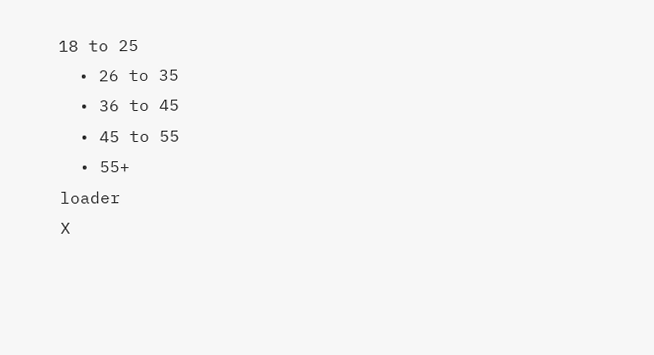18 to 25
  • 26 to 35
  • 36 to 45
  • 45 to 55
  • 55+
loader
X